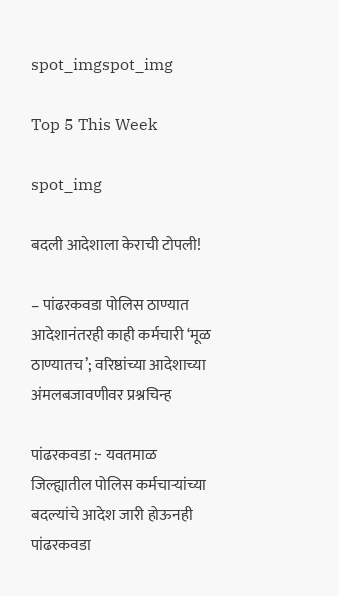spot_imgspot_img

Top 5 This Week

spot_img

बदली आदेशाला केराची टोपली!

– पांढरकवडा पोलिस ठाण्यात आदेशानंतरही काही कर्मचारी ‘मूळ ठाण्यातच’; वरिष्ठांच्या आदेशाच्या अंमलबजावणीवर प्रश्नचिन्ह

पांढरकवडा :- यवतमाळ जिल्ह्यातील पोलिस कर्मचाऱ्यांच्या बदल्यांचे आदेश जारी होऊनही पांढरकवडा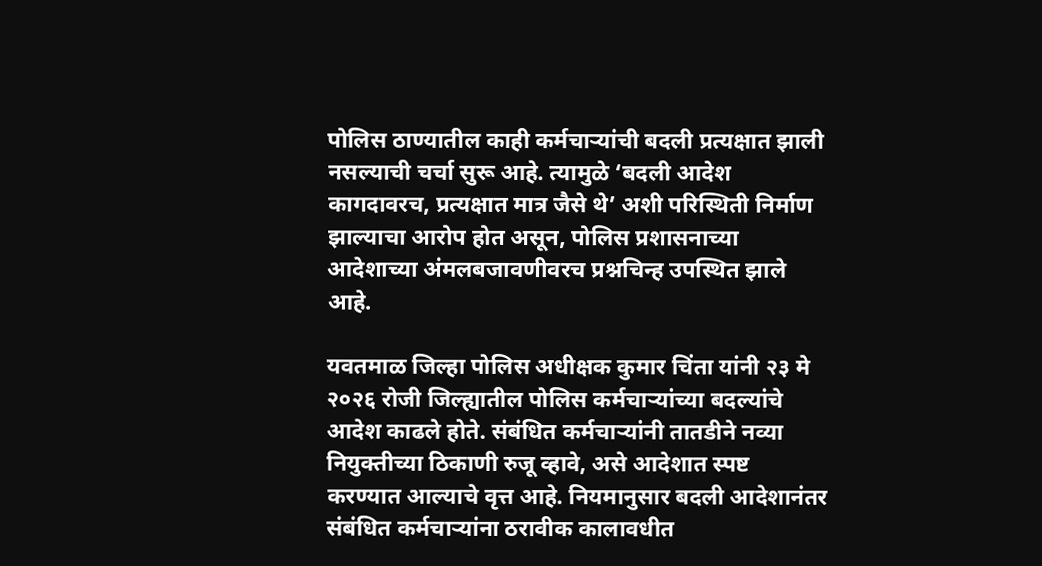पोलिस ठाण्यातील काही कर्मचाऱ्यांची बदली प्रत्यक्षात झाली नसल्याची चर्चा सुरू आहे. त्यामुळे ‘बदली आदेश कागदावरच, प्रत्यक्षात मात्र जैसे थे’ अशी परिस्थिती निर्माण झाल्याचा आरोप होत असून, पोलिस प्रशासनाच्या आदेशाच्या अंमलबजावणीवरच प्रश्नचिन्ह उपस्थित झाले आहे.

यवतमाळ जिल्हा पोलिस अधीक्षक कुमार चिंता यांनी २३ मे २०२६ रोजी जिल्ह्यातील पोलिस कर्मचाऱ्यांच्या बदल्यांचे आदेश काढले होते. संबंधित कर्मचाऱ्यांनी तातडीने नव्या नियुक्तीच्या ठिकाणी रुजू व्हावे, असे आदेशात स्पष्ट करण्यात आल्याचे वृत्त आहे. नियमानुसार बदली आदेशानंतर संबंधित कर्मचाऱ्यांना ठरावीक कालावधीत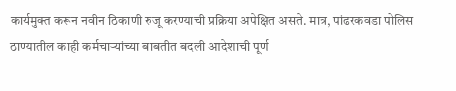कार्यमुक्त करून नवीन ठिकाणी रुजू करण्याची प्रक्रिया अपेक्षित असते. मात्र, पांढरकवडा पोलिस ठाण्यातील काही कर्मचाऱ्यांच्या बाबतीत बदली आदेशाची पूर्ण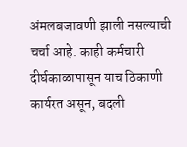अंमलबजावणी झाली नसल्याची चर्चा आहे. काही कर्मचारी दीर्घकाळापासून याच ठिकाणी कार्यरत असून, बदली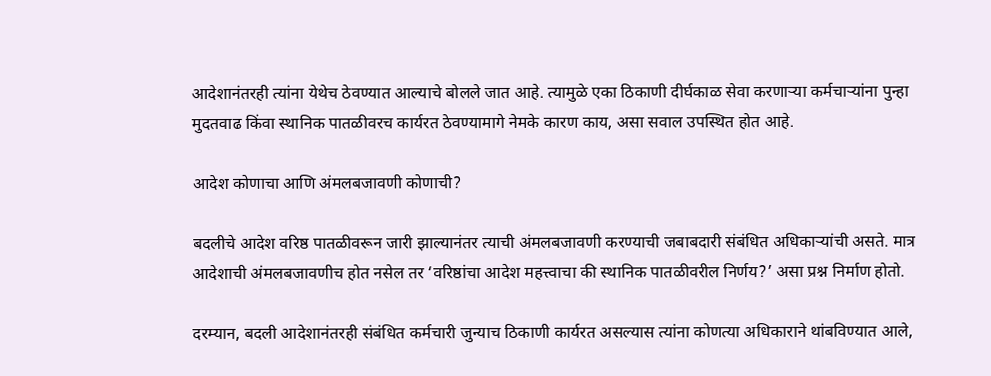आदेशानंतरही त्यांना येथेच ठेवण्यात आल्याचे बोलले जात आहे. त्यामुळे एका ठिकाणी दीर्घकाळ सेवा करणाऱ्या कर्मचाऱ्यांना पुन्हा मुदतवाढ किंवा स्थानिक पातळीवरच कार्यरत ठेवण्यामागे नेमके कारण काय, असा सवाल उपस्थित होत आहे.

आदेश कोणाचा आणि अंमलबजावणी कोणाची?

बदलीचे आदेश वरिष्ठ पातळीवरून जारी झाल्यानंतर त्याची अंमलबजावणी करण्याची जबाबदारी संबंधित अधिकाऱ्यांची असते. मात्र आदेशाची अंमलबजावणीच होत नसेल तर ‘वरिष्ठांचा आदेश महत्त्वाचा की स्थानिक पातळीवरील निर्णय?’ असा प्रश्न निर्माण होतो.

दरम्यान, बदली आदेशानंतरही संबंधित कर्मचारी जुन्याच ठिकाणी कार्यरत असल्यास त्यांना कोणत्या अधिकाराने थांबविण्यात आले,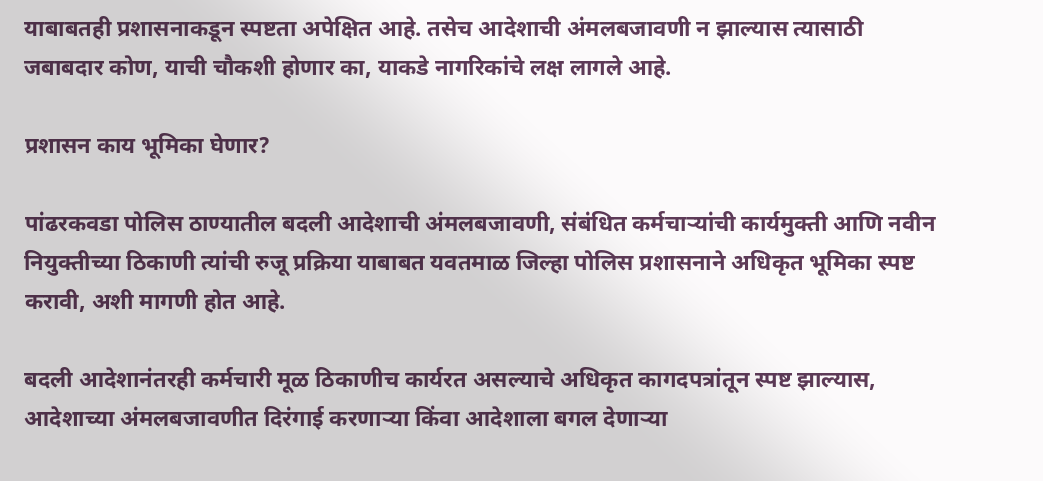याबाबतही प्रशासनाकडून स्पष्टता अपेक्षित आहे. तसेच आदेशाची अंमलबजावणी न झाल्यास त्यासाठी जबाबदार कोण, याची चौकशी होणार का, याकडे नागरिकांचे लक्ष लागले आहे.

प्रशासन काय भूमिका घेणार?

पांढरकवडा पोलिस ठाण्यातील बदली आदेशाची अंमलबजावणी, संबंधित कर्मचाऱ्यांची कार्यमुक्ती आणि नवीन नियुक्तीच्या ठिकाणी त्यांची रुजू प्रक्रिया याबाबत यवतमाळ जिल्हा पोलिस प्रशासनाने अधिकृत भूमिका स्पष्ट करावी, अशी मागणी होत आहे.

बदली आदेशानंतरही कर्मचारी मूळ ठिकाणीच कार्यरत असल्याचे अधिकृत कागदपत्रांतून स्पष्ट झाल्यास, आदेशाच्या अंमलबजावणीत दिरंगाई करणाऱ्या किंवा आदेशाला बगल देणाऱ्या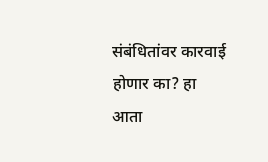संबंधितांवर कारवाई होणार का? हा आता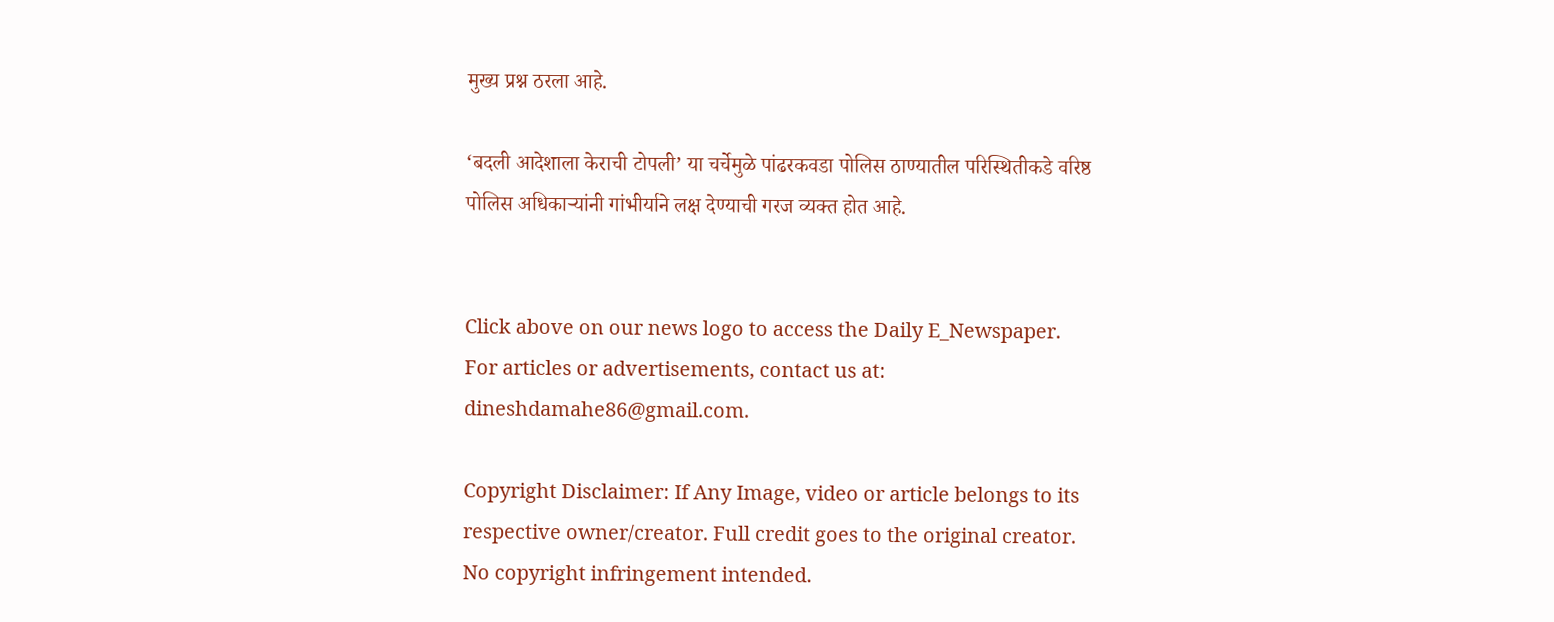मुख्य प्रश्न ठरला आहे.

‘बदली आदेशाला केराची टोपली’ या चर्चेमुळे पांढरकवडा पोलिस ठाण्यातील परिस्थितीकडे वरिष्ठ पोलिस अधिकाऱ्यांनी गांभीर्याने लक्ष देण्याची गरज व्यक्त होत आहे.


Click above on our news logo to access the Daily E_Newspaper.
For articles or advertisements, contact us at: dineshdamahe86@gmail.com.

Copyright Disclaimer: If Any Image, video or article belongs to its respective owner/creator. Full credit goes to the original creator. No copyright infringement intended.